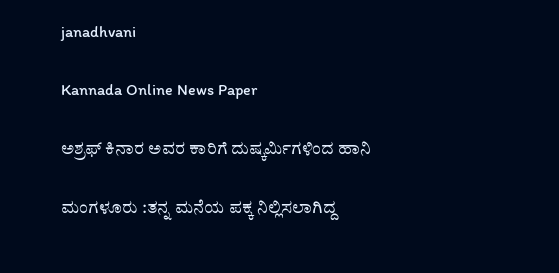janadhvani

Kannada Online News Paper

ಅಶ್ರಫ್ ಕಿನಾರ ಅವರ ಕಾರಿಗೆ ದುಷ್ಕರ್ಮಿಗಳಿಂದ ಹಾನಿ

ಮಂಗಳೂರು :ತನ್ನ ಮನೆಯ ಪಕ್ಕ ನಿಲ್ಲಿಸಲಾಗಿದ್ದ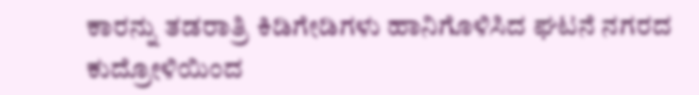ಕಾರನ್ನು ತಡರಾತ್ರಿ ಕಿಡಿಗೇಡಿಗಳು ಹಾನಿಗೊಳಿಸಿದ ಘಟನೆ ನಗರದ ಕುದ್ರೋಳಿಯಿಂದ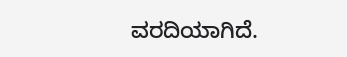ವರದಿಯಾಗಿದೆ.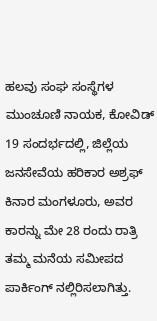ಹಲವು ಸಂಘ ಸಂಸ್ಥೆಗಳ ಮುಂಚೂಣಿ ನಾಯಕ, ಕೋವಿಡ್ 19 ಸಂದರ್ಭದಲ್ಲಿ, ಜಿಲ್ಲೆಯ ಜನಸೇವೆಯ ಹರಿಕಾರ ಅಶ್ರಫ್ ಕಿನಾರ ಮಂಗಳೂರು, ಅವರ ಕಾರನ್ನು ಮೇ 28 ರಂದು ರಾತ್ರಿ ತಮ್ಮ ಮನೆಯ ಸಮೀಪದ ಪಾರ್ಕಿಂಗ್ ನಲ್ಲಿರಿಸಲಾಗಿತ್ತು.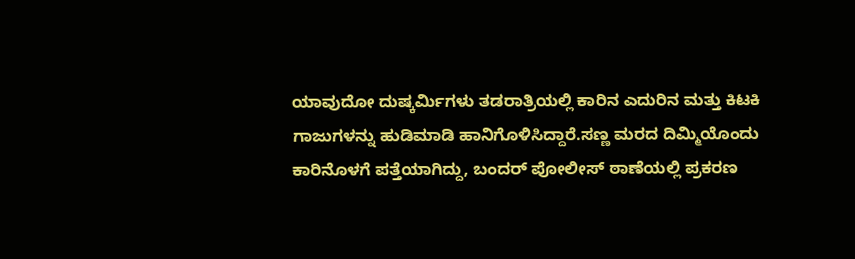ಯಾವುದೋ ದುಷ್ಕರ್ಮಿಗಳು ತಡರಾತ್ರಿಯಲ್ಲಿ ಕಾರಿನ ಎದುರಿನ ಮತ್ತು ಕಿಟಕಿ ಗಾಜುಗಳನ್ನು ಹುಡಿಮಾಡಿ ಹಾನಿಗೊಳಿಸಿದ್ದಾರೆ.ಸಣ್ಣ ಮರದ ದಿಮ್ಮಿಯೊಂದು ಕಾರಿನೊಳಗೆ ಪತ್ತೆಯಾಗಿದ್ದು, ಬಂದರ್ ಪೋಲೀಸ್ ಠಾಣೆಯಲ್ಲಿ ಪ್ರಕರಣ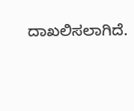ದಾಖಲಿಸಲಾಗಿದೆ.